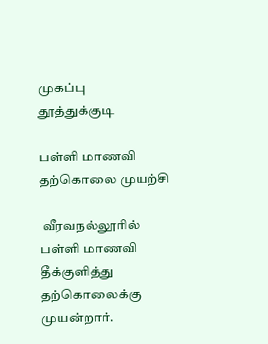முகப்பு
தூத்துக்குடி

பள்ளி மாணவி தற்கொலை முயற்சி

 வீரவநல்லூரில் பள்ளி மாணவி தீக்குளித்து தற்கொலைக்கு முயன்றார்.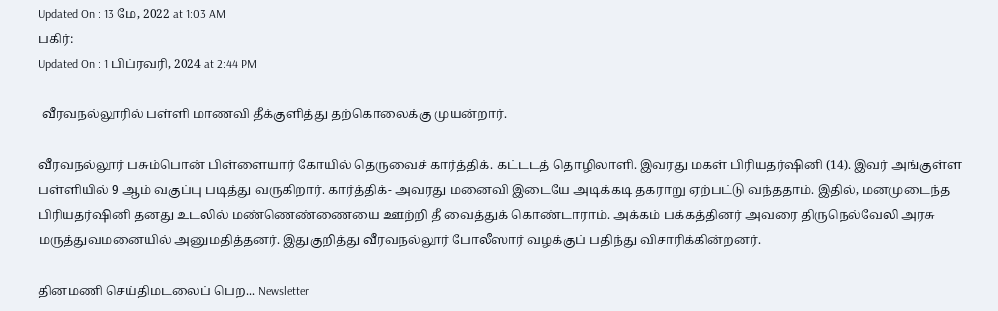Updated On : 13 மே, 2022 at 1:03 AM
பகிர்:
Updated On : 1 பிப்ரவரி, 2024 at 2:44 PM

 வீரவநல்லூரில் பள்ளி மாணவி தீக்குளித்து தற்கொலைக்கு முயன்றார்.

வீரவநல்லூர் பசும்பொன் பிள்ளையார் கோயில் தெருவைச் கார்த்திக். கட்டடத் தொழிலாளி. இவரது மகள் பிரியதர்ஷினி (14). இவர் அங்குள்ள பள்ளியில் 9 ஆம் வகுப்பு படித்து வருகிறார். கார்த்திக்- அவரது மனைவி இடையே அடிக்கடி தகராறு ஏற்பட்டு வந்ததாம். இதில், மனமுடைந்த பிரியதர்ஷினி தனது உடலில் மண்ணெண்ணையை ஊற்றி தீ வைத்துக் கொண்டாராம். அக்கம் பக்கத்தினர் அவரை திருநெல்வேலி அரசு மருத்துவமனையில் அனுமதித்தனர். இதுகுறித்து வீரவநல்லூர் போலீஸார் வழக்குப் பதிந்து விசாரிக்கின்றனர்.

தினமணி செய்திமடலைப் பெற... Newsletter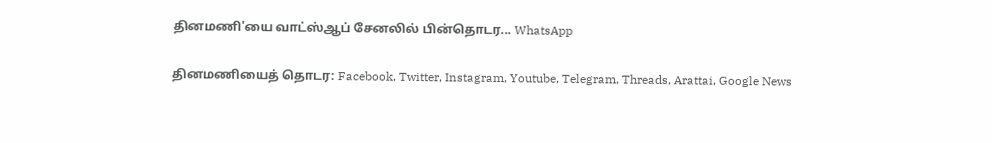தினமணி'யை வாட்ஸ்ஆப் சேனலில் பின்தொடர... WhatsApp

தினமணியைத் தொடர: Facebook, Twitter, Instagram, Youtube, Telegram, Threads, Arattai, Google News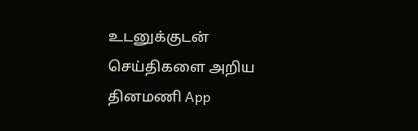உடனுக்குடன் செய்திகளை அறிய தினமணி App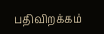பதிவிறக்கம்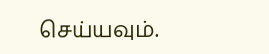செய்யவும்.